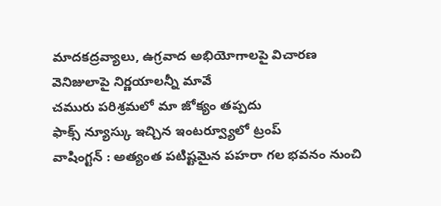మాదకద్రవ్యాలు, ఉగ్రవాద అభియోగాలపై విచారణ
వెనిజులాపై నిర్ణయాలన్నీ మావే
చమురు పరిశ్రమలో మా జోక్యం తప్పదు
ఫాక్స్ న్యూస్కు ఇచ్చిన ఇంటర్వ్యూలో ట్రంప్
వాషింగ్టన్ : అత్యంత పటిష్టమైన పహరా గల భవనం నుంచి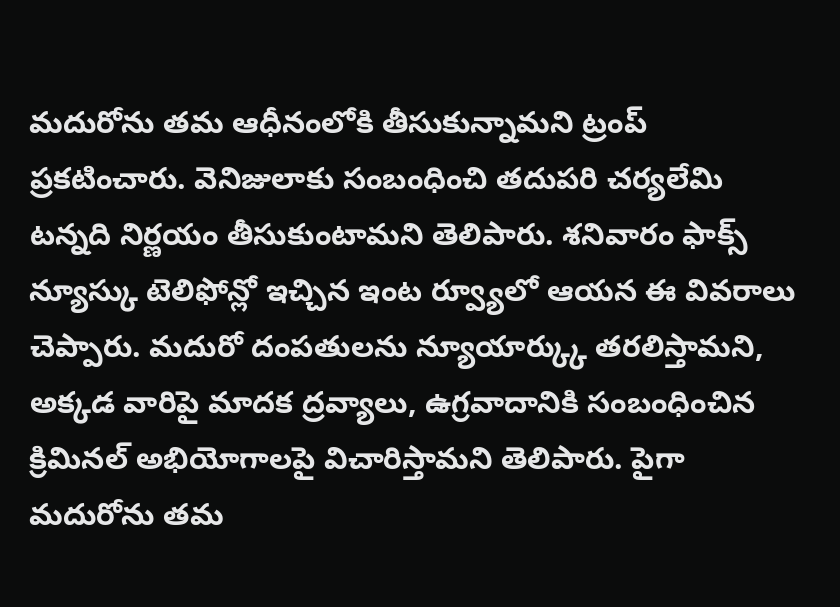మదురోను తమ ఆధీనంలోకి తీసుకున్నామని ట్రంప్ ప్రకటించారు. వెనిజులాకు సంబంధించి తదుపరి చర్యలేమి టన్నది నిర్ణయం తీసుకుంటామని తెలిపారు. శనివారం ఫాక్స్ న్యూస్కు టెలిఫోన్లో ఇచ్చిన ఇంట ర్వ్యూలో ఆయన ఈ వివరాలు చెప్పారు. మదురో దంపతులను న్యూయార్క్కు తరలిస్తామని, అక్కడ వారిపై మాదక ద్రవ్యాలు, ఉగ్రవాదానికి సంబంధించిన క్రిమినల్ అభియోగాలపై విచారిస్తామని తెలిపారు. పైగా మదురోను తమ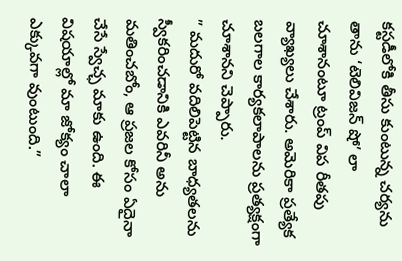కస్టడీలోకి తీసు కుంటున్న చర్యను తాను ‘టెలివిజన్ షో’ లా చూశానంటూ ట్రంప్ విప రీతపు వ్యాఖ్యలు చేశారు. అమెరికా ప్రత్యేక బలగాల కార్యకలాపాలను ప్రత్యక్షంగా చూశానని చెప్పారు.
” మదురో వదిలిపెట్టిన బాధ్యతలను స్వీకరించడానికి ఎవరినీ అను మతించబోం, ఆ ప్రజల కోసం ఏదైనా చేసే స్వేచ్ఛ మాకు ఉంది. ఈ విషయాల్లో మా జోక్యం చాలా ఎక్కువగా వుంటుంది.”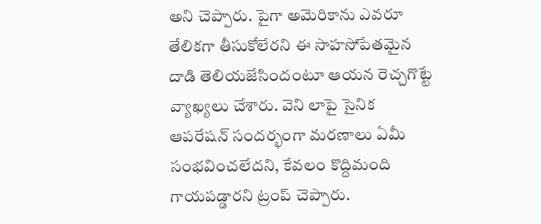అని చెప్పారు. పైగా అమెరికాను ఎవరూ తేలికగా తీసుకోలేరని ఈ సాహసోపేతమైన దాడి తెలియజేసిందంటూ ఆయన రెచ్చగొట్టే వ్యాఖ్యలు చేశారు. వెని లాపై సైనిక ఆపరేషన్ సందర్భంగా మరణాలు ఏమీ సంభవించలేదని, కేవలం కొద్దిమంది గాయపడ్డారని ట్రంప్ చెప్పారు.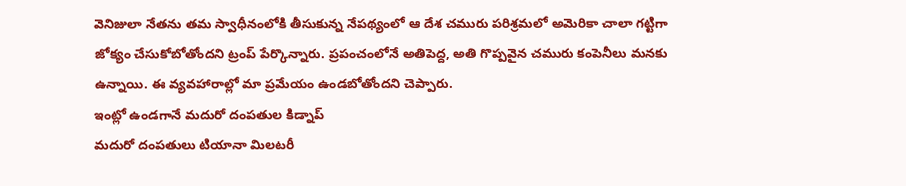వెనిజులా నేతను తమ స్వాధీనంలోకి తీసుకున్న నేపథ్యంలో ఆ దేశ చమురు పరిశ్రమలో అమెరికా చాలా గట్టిగా జోక్యం చేసుకోబోతోందని ట్రంప్ పేర్కొన్నారు. ప్రపంచంలోనే అతిపెద్ద, అతి గొప్పవైన చమురు కంపెనీలు మనకు ఉన్నాయి. ఈ వ్యవహారాల్లో మా ప్రమేయం ఉండబోతోందని చెప్పారు.
ఇంట్లో ఉండగానే మదురో దంపతుల కిడ్నాప్
మదురో దంపతులు టియానా మిలటరీ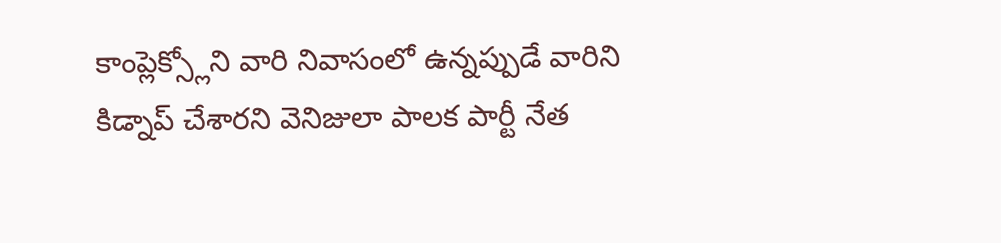కాంప్లెక్స్లోని వారి నివాసంలో ఉన్నప్పుడే వారిని కిడ్నాప్ చేశారని వెనిజులా పాలక పార్టీ నేత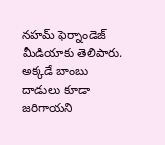నహమ్ ఫెర్నాండెజ్ మీడియాకు తెలిపారు. అక్కడే బాంబు దాడులు కూడా జరిగాయని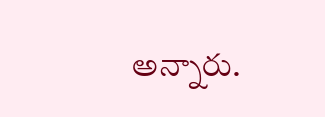అన్నారు.